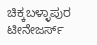ಚಿಕ್ಕಬಳ್ಳಾಪುರ ಟೀನೇಜರ್ಸ್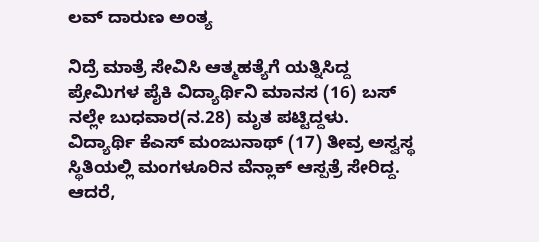ಲವ್ ದಾರುಣ ಅಂತ್ಯ

ನಿದ್ರೆ ಮಾತ್ರೆ ಸೇವಿಸಿ ಆತ್ಮಹತ್ಯೆಗೆ ಯತ್ನಿಸಿದ್ದ ಪ್ರೇಮಿಗಳ ಪೈಕಿ ವಿದ್ಯಾರ್ಥಿನಿ ಮಾನಸ (16) ಬಸ್ ನಲ್ಲೇ ಬುಧವಾರ(ನ.28) ಮೃತ ಪಟ್ಟಿದ್ದಳು. ವಿದ್ಯಾರ್ಥಿ ಕೆಎಸ್ ಮಂಜುನಾಥ್ (17) ತೀವ್ರ ಅಸ್ವಸ್ಥ ಸ್ಥಿತಿಯಲ್ಲಿ ಮಂಗಳೂರಿನ ವೆನ್ಲಾಕ್ ಆಸ್ಪತ್ರೆ ಸೇರಿದ್ದ. ಆದರೆ,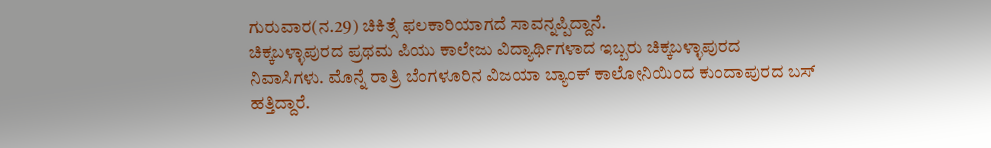ಗುರುವಾರ(ನ.29) ಚಿಕಿತ್ಸೆ ಫಲಕಾರಿಯಾಗದೆ ಸಾವನ್ನಪ್ಪಿದ್ದಾನೆ.
ಚಿಕ್ಕಬಳ್ಳಾಪುರದ ಪ್ರಥಮ ಪಿಯು ಕಾಲೇಜು ವಿದ್ಯಾರ್ಥಿಗಳಾದ ಇಬ್ಬರು ಚಿಕ್ಕಬಳ್ಳಾಪುರದ ನಿವಾಸಿಗಳು. ಮೊನ್ನೆ ರಾತ್ರಿ ಬೆಂಗಳೂರಿನ ವಿಜಯಾ ಬ್ಯಾಂಕ್ ಕಾಲೋನಿಯಿಂದ ಕುಂದಾಪುರದ ಬಸ್ ಹತ್ತಿದ್ದಾರೆ.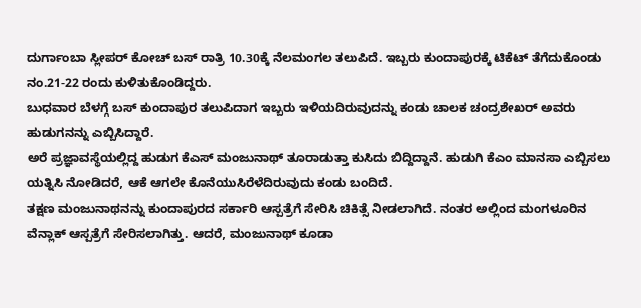ದುರ್ಗಾಂಬಾ ಸ್ಲೀಪರ್ ಕೋಚ್ ಬಸ್ ರಾತ್ರಿ 10.30ಕ್ಕೆ ನೆಲಮಂಗಲ ತಲುಪಿದೆ. ಇಬ್ಬರು ಕುಂದಾಪುರಕ್ಕೆ ಟಿಕೆಟ್ ತೆಗೆದುಕೊಂಡು ನಂ.21-22 ರಂದು ಕುಳಿತುಕೊಂಡಿದ್ದರು.
ಬುಧವಾರ ಬೆಳಗ್ಗೆ ಬಸ್ ಕುಂದಾಪುರ ತಲುಪಿದಾಗ ಇಬ್ಬರು ಇಳಿಯದಿರುವುದನ್ನು ಕಂಡು ಚಾಲಕ ಚಂದ್ರಶೇಖರ್ ಅವರು ಹುಡುಗನನ್ನು ಎಬ್ಬಿಸಿದ್ದಾರೆ.
ಅರೆ ಪ್ರಜ್ಞಾವಸ್ಥೆಯಲ್ಲಿದ್ದ ಹುಡುಗ ಕೆಎಸ್ ಮಂಜುನಾಥ್ ತೂರಾಡುತ್ತಾ ಕುಸಿದು ಬಿದ್ದಿದ್ದಾನೆ. ಹುಡುಗಿ ಕೆಎಂ ಮಾನಸಾ ಎಬ್ಬಿಸಲು ಯತ್ನಿಸಿ ನೋಡಿದರೆ, ಆಕೆ ಆಗಲೇ ಕೊನೆಯುಸಿರೆಳೆದಿರುವುದು ಕಂಡು ಬಂದಿದೆ.
ತಕ್ಷಣ ಮಂಜುನಾಥನನ್ನು ಕುಂದಾಪುರದ ಸರ್ಕಾರಿ ಆಸ್ಪತ್ರೆಗೆ ಸೇರಿಸಿ ಚಿಕಿತ್ಸೆ ನೀಡಲಾಗಿದೆ. ನಂತರ ಅಲ್ಲಿಂದ ಮಂಗಳೂರಿನ ವೆನ್ಲಾಕ್ ಆಸ್ಪತ್ರೆಗೆ ಸೇರಿಸಲಾಗಿತ್ತು. ಆದರೆ, ಮಂಜುನಾಥ್ ಕೂಡಾ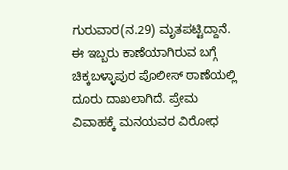ಗುರುವಾರ(ನ.29) ಮೃತಪಟ್ಟಿದ್ದಾನೆ.
ಈ ಇಬ್ಬರು ಕಾಣೆಯಾಗಿರುವ ಬಗ್ಗೆ ಚಿಕ್ಕಬಳ್ಳಾಪುರ ಪೊಲೀಸ್ ಠಾಣೆಯಲ್ಲಿ ದೂರು ದಾಖಲಾಗಿದೆ. ಪ್ರೇಮ ವಿವಾಹಕ್ಕೆ ಮನಯವರ ವಿರೋಧ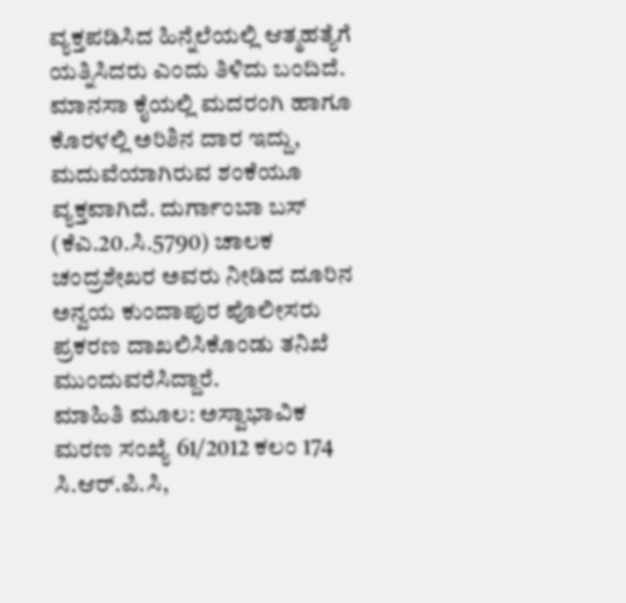ವ್ಯಕ್ತಪಡಿಸಿದ ಹಿನ್ನೆಲೆಯಲ್ಲಿ ಆತ್ಮಹತ್ಯೆಗೆ ಯತ್ನಿಸಿದರು ಎಂದು ತಿಳಿದು ಬಂದಿದೆ.
ಮಾನಸಾ ಕೈಯಲ್ಲಿ ಮದರಂಗಿ ಹಾಗೂ ಕೊರಳಲ್ಲಿ ಅರಿಶಿನ ದಾರ ಇದ್ದು, ಮದುವೆಯಾಗಿರುವ ಶಂಕೆಯೂ ವ್ಯಕ್ತವಾಗಿದೆ. ದುರ್ಗಾಂಬಾ ಬಸ್ (ಕೆಎ.20.ಸಿ.5790) ಚಾಲಕ ಚಂದ್ರಶೇಖರ ಅವರು ನೀಡಿದ ದೂರಿನ ಅನ್ವಯ ಕುಂದಾಪುರ ಪೊಲೀಸರು ಪ್ರಕರಣ ದಾಖಲಿಸಿಕೊಂಡು ತನಿಖೆ ಮುಂದುವರೆಸಿದ್ದಾರೆ.
ಮಾಹಿತಿ ಮೂಲ: ಅಸ್ವಾಭಾವಿಕ ಮರಣ ಸಂಖ್ಯೆ 61/2012 ಕಲಂ 174 ಸಿ.ಆರ್.ಪಿ.ಸಿ,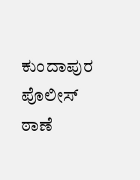ಕುಂದಾಪುರ ಪೊಲೀಸ್ ಠಾಣೆ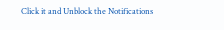Click it and Unblock the Notifications